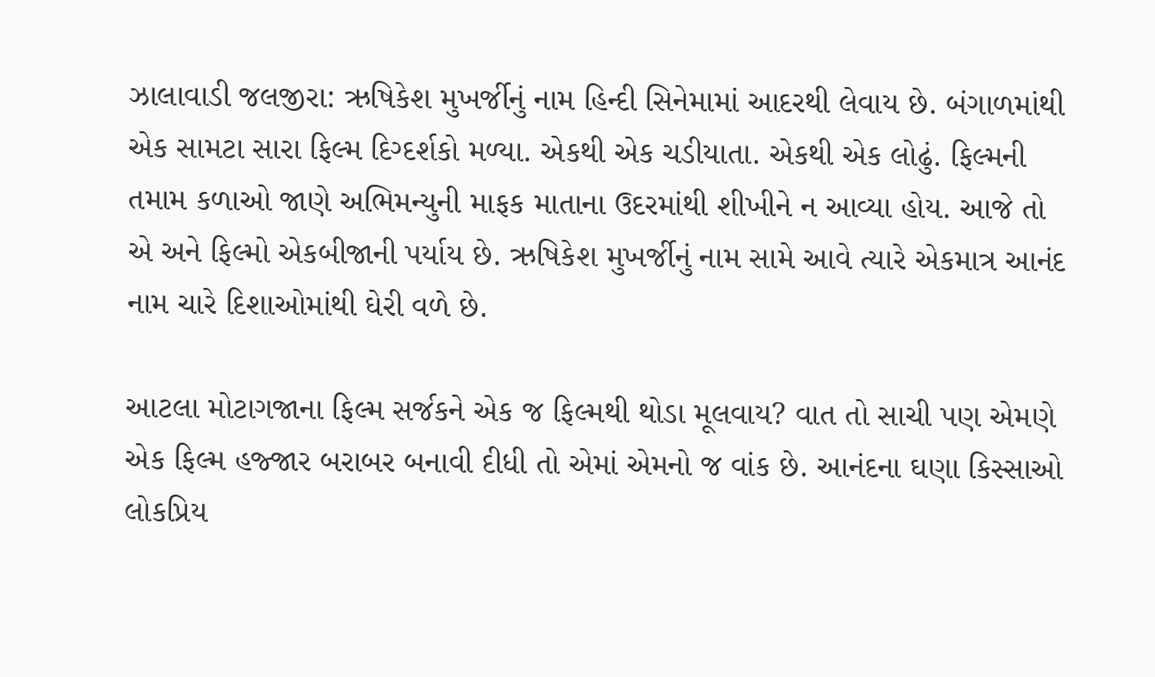ઝાલાવાડી જલજીરા: ઋષિકેશ મુખર્જીનું નામ હિન્દી સિનેમામાં આદરથી લેવાય છે. બંગાળમાંથી એક સામટા સારા ફિલ્મ દિગ્દર્શકો મળ્યા. એકથી એક ચડીયાતા. એકથી એક લોઢું. ફિલ્મની તમામ કળાઓ જાણે અભિમન્યુની માફક માતાના ઉદરમાંથી શીખીને ન આવ્યા હોય. આજે તો એ અને ફિલ્મો એકબીજાની પર્યાય છે. ઋષિકેશ મુખર્જીનું નામ સામે આવે ત્યારે એકમાત્ર આનંદ નામ ચારે દિશાઓમાંથી ઘેરી વળે છે.

આટલા મોટાગજાના ફિલ્મ સર્જકને એક જ ફિલ્મથી થોડા મૂલવાય? વાત તો સાચી પણ એમણે એક ફિલ્મ હજ્જાર બરાબર બનાવી દીધી તો એમાં એમનો જ વાંક છે. આનંદના ઘણા કિસ્સાઓ લોકપ્રિય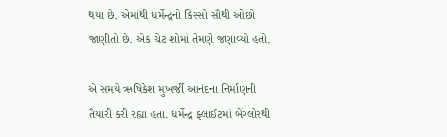થયા છે. એમાંથી ધર્મેન્દ્રનો કિસ્સો સૌથી ઓછો જાણીતો છે. એક ચેટ શોમાં તેમણે જણાવ્યો હતો.

એ સમયે ઋષિકેશ મુખર્જી આનંદના નિર્માણની તૈયારી કરી રહ્યા હતા. ધર્મેન્દ્ર ફ્લાઈટમાં બેંગ્લોરથી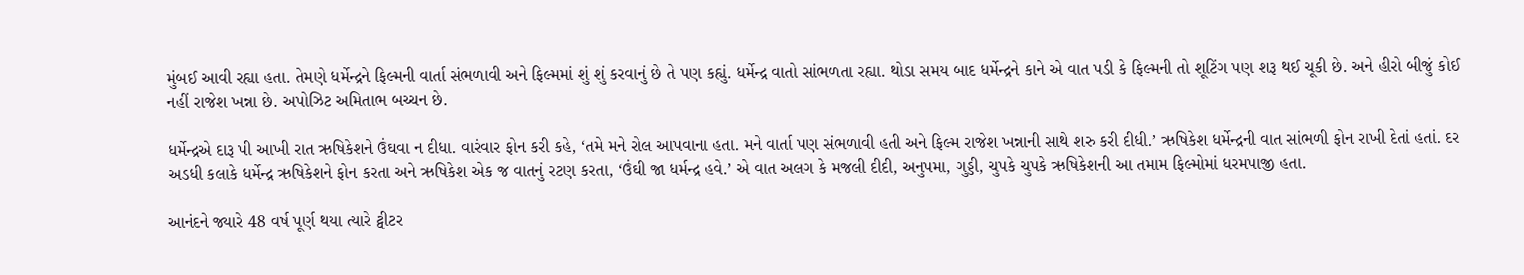મુંબઈ આવી રહ્યા હતા. તેમણે ધર્મેન્દ્રને ફિલ્મની વાર્તા સંભળાવી અને ફિલ્મમાં શું શું કરવાનું છે તે પણ કહ્યું. ધર્મેન્દ્ર વાતો સાંભળતા રહ્યા. થોડા સમય બાદ ધર્મેન્દ્રને કાને એ વાત પડી કે ફિલ્મની તો શૂટિંગ પણ શરૂ થઈ ચૂકી છે. અને હીરો બીજું કોઈ નહીં રાજેશ ખન્ના છે. અપોઝિટ અમિતાભ બચ્ચન છે.

ધર્મેન્દ્રએ દારૂ પી આખી રાત ઋષિકેશને ઉંઘવા ન દીધા. વારંવાર ફોન કરી કહે, ‘તમે મને રોલ આપવાના હતા. મને વાર્તા પણ સંભળાવી હતી અને ફિલ્મ રાજેશ ખન્નાની સાથે શરુ કરી દીધી.’ ઋષિકેશ ધર્મેન્દ્રની વાત સાંભળી ફોન રાખી દેતાં હતાં. દર અડધી કલાકે ધર્મેન્દ્ર ઋષિકેશને ફોન કરતા અને ઋષિકેશ એક જ વાતનું રટણ કરતા, ‘ઉંઘી જા ધર્મન્દ્ર હવે.’ એ વાત અલગ કે મજલી દીદી, અનુપમા, ગુડ્ડી, ચુપકે ચુપકે ઋષિકેશની આ તમામ ફિલ્મોમાં ધરમપાજી હતા.

આનંદને જ્યારે 48 વર્ષ પૂર્ણ થયા ત્યારે ટ્વીટર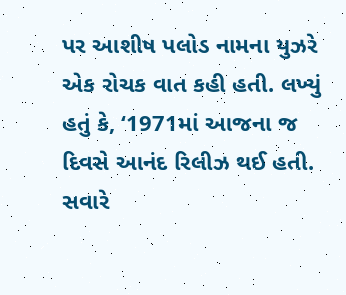પર આશીષ પલોડ નામના યુઝરે એક રોચક વાત કહી હતી. લખ્યું હતું કે, ‘1971માં આજના જ દિવસે આનંદ રિલીઝ થઈ હતી. સવારે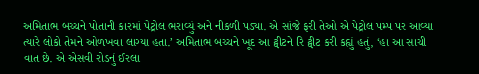અમિતાભ બચ્ચને પોતાની કારમાં પેટ્રોલ ભરાવ્યું અને નીકળી પડ્યા. એ સાંજે ફરી તેઓ એ પેટ્રોલ પમ્પ પર આવ્યા ત્યારે લોકો તેમને ઓળખવા લાગ્યા હતા.’ અમિતાભ બચ્ચને ખૂદ આ ટ્વીટને રિ ટ્વીટ કરી કહ્યું હતું, ‘હા આ સાચી વાત છે. એ એસવી રોડનું ઈરલા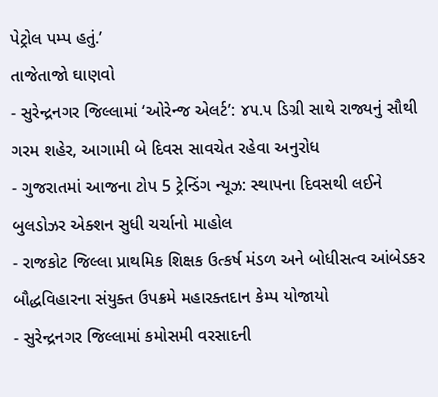પેટ્રોલ પમ્પ હતું.’
તાજેતાજો ઘાણવો
- સુરેન્દ્રનગર જિલ્લામાં ‘ઓરેન્જ એલર્ટ’: ૪૫.૫ ડિગ્રી સાથે રાજ્યનું સૌથી ગરમ શહેર, આગામી બે દિવસ સાવચેત રહેવા અનુરોધ
- ગુજરાતમાં આજના ટોપ 5 ટ્રેન્ડિંગ ન્યૂઝ: સ્થાપના દિવસથી લઈને બુલડોઝર એક્શન સુધી ચર્ચાનો માહોલ
- રાજકોટ જિલ્લા પ્રાથમિક શિક્ષક ઉત્કર્ષ મંડળ અને બોધીસત્વ આંબેડકર બૌદ્ધવિહારના સંયુક્ત ઉપક્રમે મહારક્તદાન કેમ્પ યોજાયો
- સુરેન્દ્રનગર જિલ્લામાં કમોસમી વરસાદની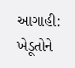આગાહી: ખેડૂતોને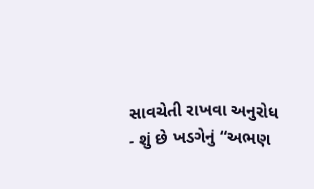સાવચેતી રાખવા અનુરોધ
- શું છે ખડગેનું “અભણ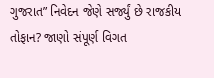ગુજરાત” નિવેદન જેણે સર્જ્યું છે રાજકીય તોફાન? જાણો સંપૂર્ણ વિગત